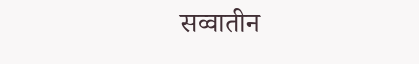सव्वातीन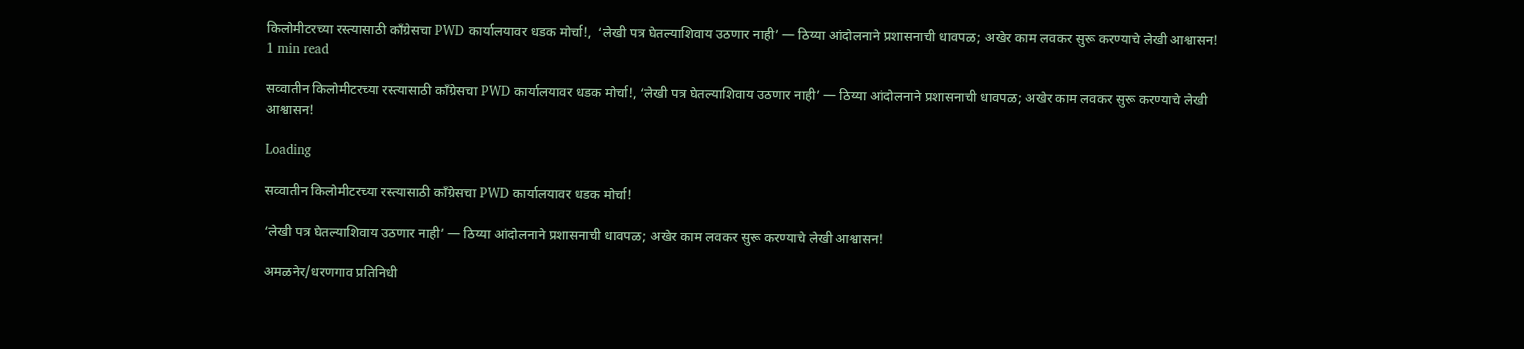किलोमीटरच्या रस्त्यासाठी काँग्रेसचा PWD कार्यालयावर धडक मोर्चा!,  ‘लेखी पत्र घेतल्याशिवाय उठणार नाही’ — ठिय्या आंदोलनाने प्रशासनाची धावपळ; अखेर काम लवकर सुरू करण्याचे लेखी आश्वासन!
1 min read

सव्वातीन किलोमीटरच्या रस्त्यासाठी काँग्रेसचा PWD कार्यालयावर धडक मोर्चा!, ‘लेखी पत्र घेतल्याशिवाय उठणार नाही’ — ठिय्या आंदोलनाने प्रशासनाची धावपळ; अखेर काम लवकर सुरू करण्याचे लेखी आश्वासन!

Loading

सव्वातीन किलोमीटरच्या रस्त्यासाठी काँग्रेसचा PWD कार्यालयावर धडक मोर्चा!

‘लेखी पत्र घेतल्याशिवाय उठणार नाही’ — ठिय्या आंदोलनाने प्रशासनाची धावपळ; अखेर काम लवकर सुरू करण्याचे लेखी आश्वासन!

अमळनेर/धरणगाव प्रतिनिधी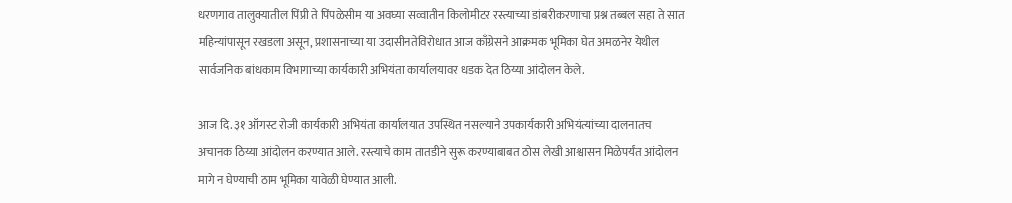धरणगाव तालुक्यातील पिंप्री ते पिंपळेसीम या अवघ्या सव्वातीन किलोमीटर रस्त्याच्या डांबरीकरणाचा प्रश्न तब्बल सहा ते सात महिन्यांपासून रखडला असून, प्रशासनाच्या या उदासीनतेविरोधात आज काँग्रेसने आक्रमक भूमिका घेत अमळनेर येथील सार्वजनिक बांधकाम विभागाच्या कार्यकारी अभियंता कार्यालयावर धडक देत ठिय्या आंदोलन केले.

आज दि. ३१ ऑगस्ट रोजी कार्यकारी अभियंता कार्यालयात उपस्थित नसल्याने उपकार्यकारी अभियंत्यांच्या दालनातच अचानक ठिय्या आंदोलन करण्यात आले. रस्त्याचे काम तातडीने सुरू करण्याबाबत ठोस लेखी आश्वासन मिळेपर्यंत आंदोलन मागे न घेण्याची ठाम भूमिका यावेळी घेण्यात आली.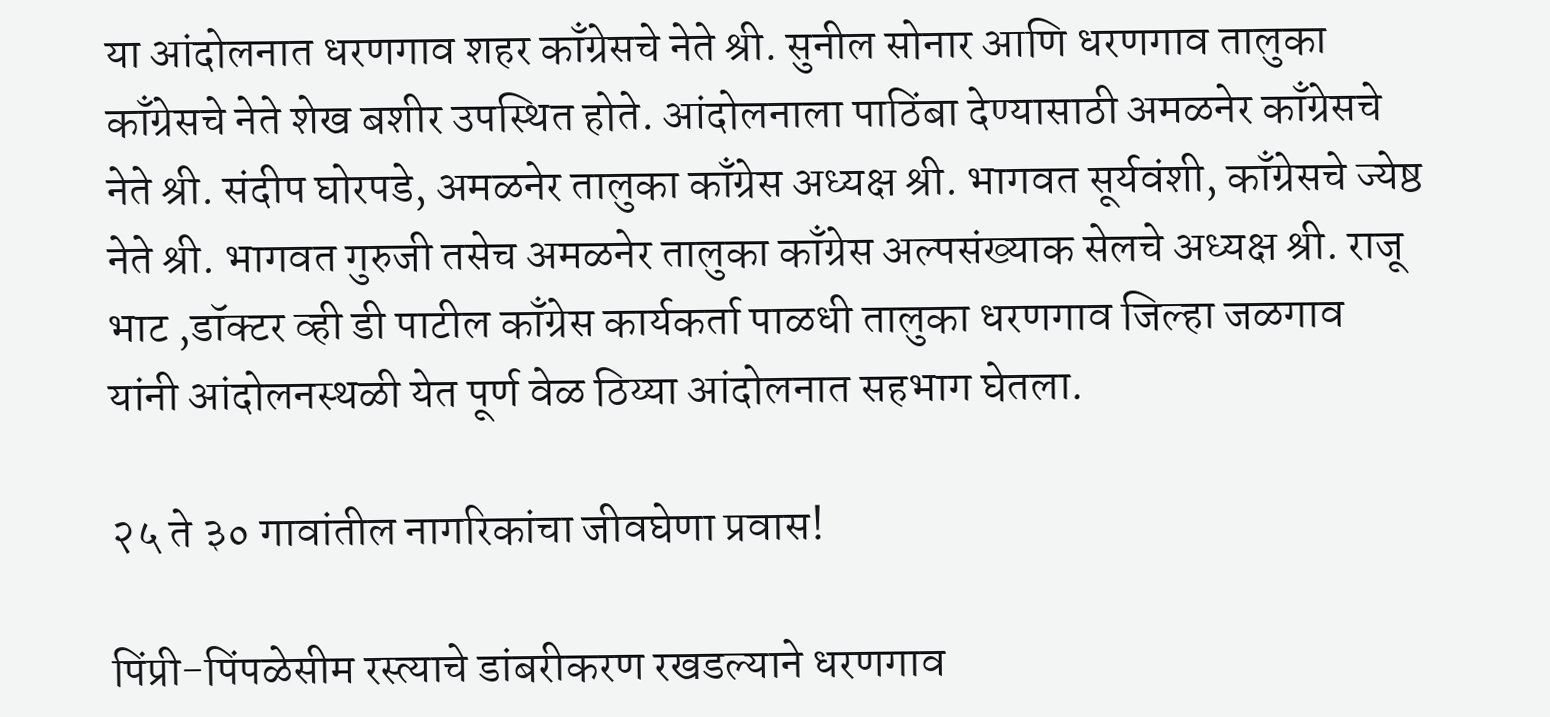या आंदोलनात धरणगाव शहर काँग्रेसचे नेते श्री. सुनील सोनार आणि धरणगाव तालुका काँग्रेसचे नेते शेख बशीर उपस्थित होते. आंदोलनाला पाठिंबा देण्यासाठी अमळनेर काँग्रेसचे नेते श्री. संदीप घोरपडे, अमळनेर तालुका काँग्रेस अध्यक्ष श्री. भागवत सूर्यवंशी, काँग्रेसचे ज्येष्ठ नेते श्री. भागवत गुरुजी तसेच अमळनेर तालुका काँग्रेस अल्पसंख्याक सेलचे अध्यक्ष श्री. राजू भाट ,डॉक्टर व्ही डी पाटील काँग्रेस कार्यकर्ता पाळधी तालुका धरणगाव जिल्हा जळगाव
यांनी आंदोलनस्थळी येत पूर्ण वेळ ठिय्या आंदोलनात सहभाग घेतला.

२५ ते ३० गावांतील नागरिकांचा जीवघेणा प्रवास!

पिंप्री-पिंपळेसीम रस्त्याचे डांबरीकरण रखडल्याने धरणगाव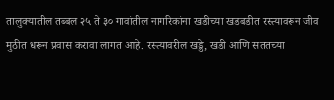तालुक्यातील तब्बल २५ ते ३० गावांतील नागरिकांना खडीच्या खडबडीत रस्त्यावरून जीव मुठीत धरून प्रवास करावा लागत आहे. रस्त्यावरील खड्डे, खडी आणि सततच्या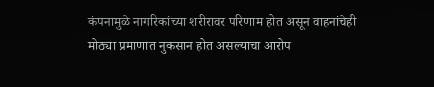कंपनामुळे नागरिकांच्या शरीरावर परिणाम होत असून वाहनांचेही मोठ्या प्रमाणात नुकसान होत असल्याचा आरोप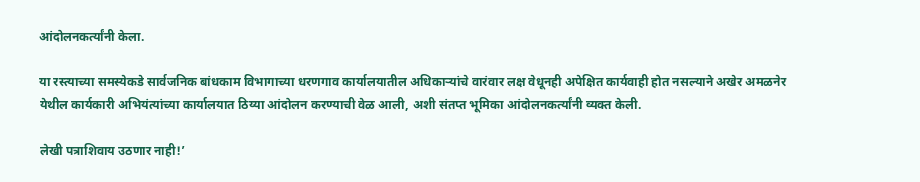आंदोलनकर्त्यांनी केला.

या रस्त्याच्या समस्येकडे सार्वजनिक बांधकाम विभागाच्या धरणगाव कार्यालयातील अधिकाऱ्यांचे वारंवार लक्ष वेधूनही अपेक्षित कार्यवाही होत नसल्याने अखेर अमळनेर येथील कार्यकारी अभियंत्यांच्या कार्यालयात ठिय्या आंदोलन करण्याची वेळ आली, अशी संतप्त भूमिका आंदोलनकर्त्यांनी व्यक्त केली.

लेखी पत्राशिवाय उठणार नाही!’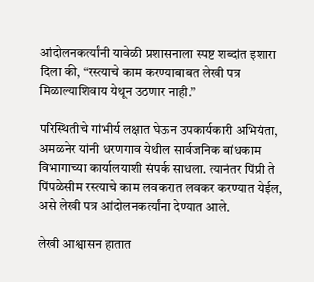आंदोलनकर्त्यांनी यावेळी प्रशासनाला स्पष्ट शब्दांत इशारा दिला की, “रस्त्याचे काम करण्याबाबत लेखी पत्र मिळाल्याशिवाय येथून उठणार नाही.”

परिस्थितीचे गांभीर्य लक्षात घेऊन उपकार्यकारी अभियंता, अमळनेर यांनी धरणगाव येथील सार्वजनिक बांधकाम विभागाच्या कार्यालयाशी संपर्क साधला. त्यानंतर पिंप्री ते पिंपळेसीम रस्त्याचे काम लवकरात लवकर करण्यात येईल, असे लेखी पत्र आंदोलनकर्त्यांना देण्यात आले.

लेखी आश्वासन हातात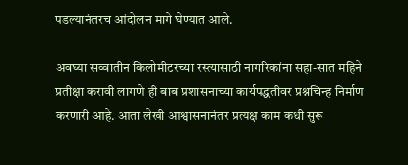पडल्यानंतरच आंदोलन मागे घेण्यात आले.

अवघ्या सव्वातीन किलोमीटरच्या रस्त्यासाठी नागरिकांना सहा-सात महिने प्रतीक्षा करावी लागणे ही बाब प्रशासनाच्या कार्यपद्धतीवर प्रश्नचिन्ह निर्माण करणारी आहे. आता लेखी आश्वासनानंतर प्रत्यक्ष काम कधी सुरू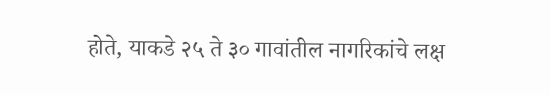होते, याकडे २५ ते ३० गावांतील नागरिकांचे लक्ष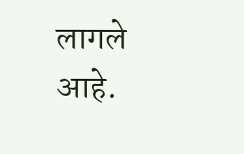लागले आहे.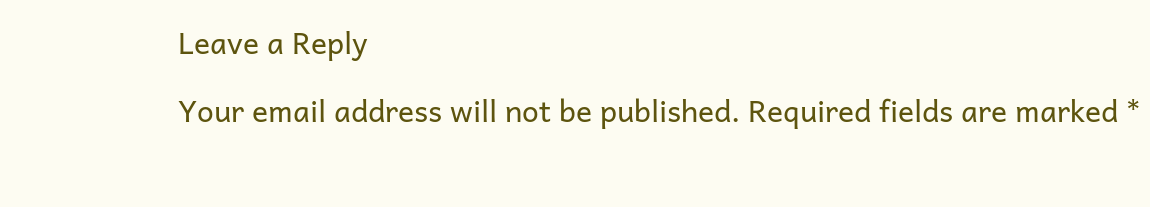Leave a Reply

Your email address will not be published. Required fields are marked *